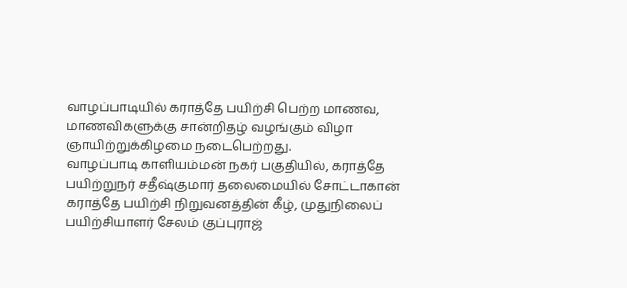வாழப்பாடியில் கராத்தே பயிற்சி பெற்ற மாணவ, மாணவிகளுக்கு சான்றிதழ் வழங்கும் விழா ஞாயிற்றுக்கிழமை நடைபெற்றது.
வாழப்பாடி காளியம்மன் நகர் பகுதியில், கராத்தே பயிற்றுநர் சதீஷ்குமார் தலைமையில் சோட்டாகான் கராத்தே பயிற்சி நிறுவனத்தின் கீழ், முதுநிலைப் பயிற்சியாளர் சேலம் குப்புராஜ்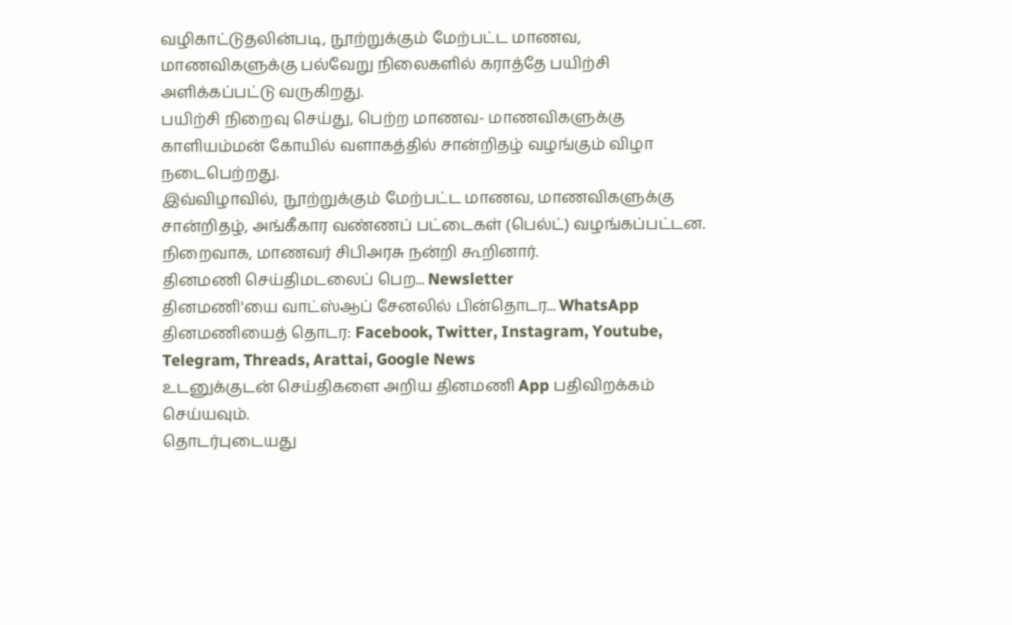வழிகாட்டுதலின்படி, நூற்றுக்கும் மேற்பட்ட மாணவ, மாணவிகளுக்கு பல்வேறு நிலைகளில் கராத்தே பயிற்சி அளிக்கப்பட்டு வருகிறது.
பயிற்சி நிறைவு செய்து, பெற்ற மாணவ- மாணவிகளுக்கு காளியம்மன் கோயில் வளாகத்தில் சான்றிதழ் வழங்கும் விழா நடைபெற்றது.
இவ்விழாவில், நூற்றுக்கும் மேற்பட்ட மாணவ, மாணவிகளுக்கு சான்றிதழ், அங்கீகார வண்ணப் பட்டைகள் (பெல்ட்) வழங்கப்பட்டன. நிறைவாக, மாணவர் சிபிஅரசு நன்றி கூறினார்.
தினமணி செய்திமடலைப் பெற... Newsletter
தினமணி'யை வாட்ஸ்ஆப் சேனலில் பின்தொடர... WhatsApp
தினமணியைத் தொடர: Facebook, Twitter, Instagram, Youtube, Telegram, Threads, Arattai, Google News
உடனுக்குடன் செய்திகளை அறிய தினமணி App பதிவிறக்கம் செய்யவும்.
தொடர்புடையது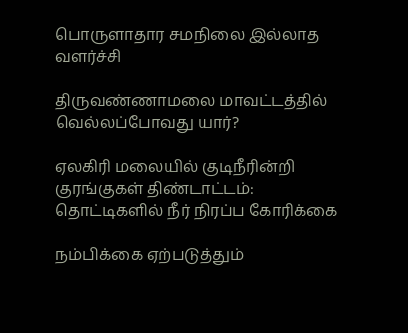பொருளாதார சமநிலை இல்லாத வளர்ச்சி

திருவண்ணாமலை மாவட்டத்தில் வெல்லப்போவது யார்?

ஏலகிரி மலையில் குடிநீரின்றி குரங்குகள் திண்டாட்டம்: தொட்டிகளில் நீர் நிரப்ப கோரிக்கை

நம்பிக்கை ஏற்படுத்தும்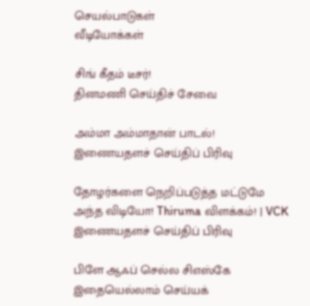செயல்பாடுகள்
வீடியோக்கள்

சிங் கீதம் டீசர்!
தினமணி செய்திச் சேவை

அம்மா அம்மாதான் பாடல்!
இணையதளச் செய்திப் பிரிவு

தோழர்களை நெறிப்படுத்த மட்டுமே அந்த விடியோ! Thiruma விளக்கம்! | VCK
இணையதளச் செய்திப் பிரிவு

பிளே ஆஃப் செல்ல சிஎஸ்கே இதையெல்லாம் செய்யக்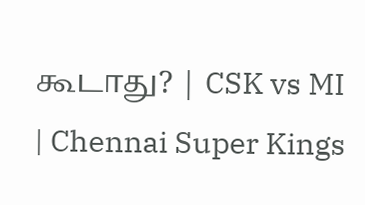கூடாது? | CSK vs MI | Chennai Super Kings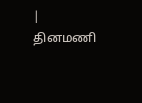|
தினமணி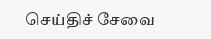செய்திச் சேவை